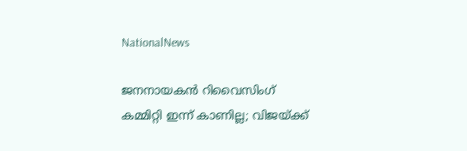NationalNews

ജനനായകന്‍ റിവൈസിംഗ് കമ്മിറ്റി ഇന്ന് കാണില്ല; വിജയ്ക്ക്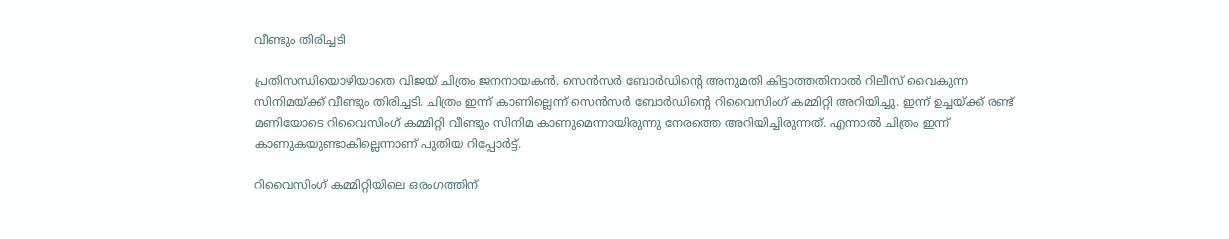വീണ്ടും തിരിച്ചടി

പ്രതിസന്ധിയൊഴിയാതെ വിജയ് ചിത്രം ജനനായകന്‍. സെന്‍സര്‍ ബോര്‍ഡിന്റെ അനുമതി കിട്ടാത്തതിനാല്‍ റിലീസ് വൈകുന്ന സിനിമയ്ക്ക് വീണ്ടും തിരിച്ചടി. ചിത്രം ഇന്ന് കാണില്ലെന്ന് സെന്‍സര്‍ ബോര്‍ഡിന്റെ റിവൈസിംഗ് കമ്മിറ്റി അറിയിച്ചു. ഇന്ന് ഉച്ചയ്ക്ക് രണ്ട് മണിയോടെ റിവൈസിംഗ് കമ്മിറ്റി വീണ്ടും സിനിമ കാണുമെന്നായിരുന്നു നേരത്തെ അറിയിച്ചിരുന്നത്. എന്നാല്‍ ചിത്രം ഇന്ന് കാണുകയുണ്ടാകില്ലെന്നാണ് പുതിയ റിപ്പോര്‍ട്ട്.

റിവൈസിംഗ് കമ്മിറ്റിയിലെ ഒരംഗത്തിന്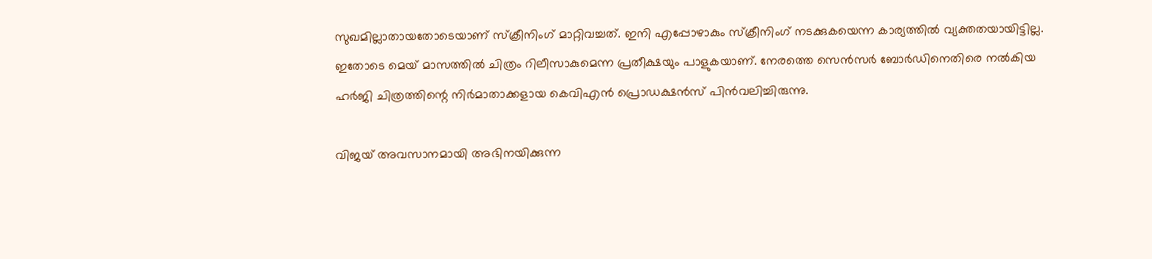സുഖമില്ലാതായതോടെയാണ് സ്‌ക്രീനിംഗ് മാറ്റിവച്ചത്. ഇനി എപ്പോഴാകും സ്‌ക്രീനിംഗ് നടക്കുകയെന്ന കാര്യത്തില്‍ വ്യക്തതയായിട്ടില്ല. ഇതോടെ മെയ് മാസത്തില്‍ ചിത്രം റിലീസാകുമെന്ന പ്രതീക്ഷയും പാളുകയാണ്. നേരത്തെ സെന്‍സര്‍ ബോര്‍ഡിനെതിരെ നല്‍കിയ ഹര്‍ജി ചിത്രത്തിന്റെ നിര്‍മാതാക്കളായ കെവിഎന്‍ പ്രൊഡക്ഷന്‍സ് പിന്‍വലിച്ചിരുന്നു.

വിജയ് അവസാനമായി അഭിനയിക്കുന്ന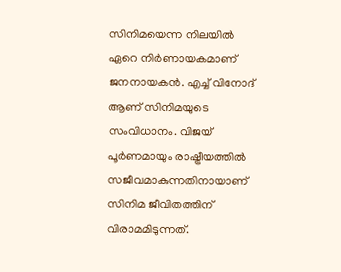സിനിമയെന്ന നിലയില്‍ ഏറെ നിര്‍ണായകമാണ് ജനനായകന്‍. എച്ച് വിനോദ് ആണ് സിനിമയുടെ സംവിധാനം. വിജയ് പൂര്‍ണമായും രാഷ്ട്രീയത്തില്‍ സജീവമാകുന്നതിനായാണ് സിനിമ ജീവിതത്തിന് വിരാമമിടുന്നത്.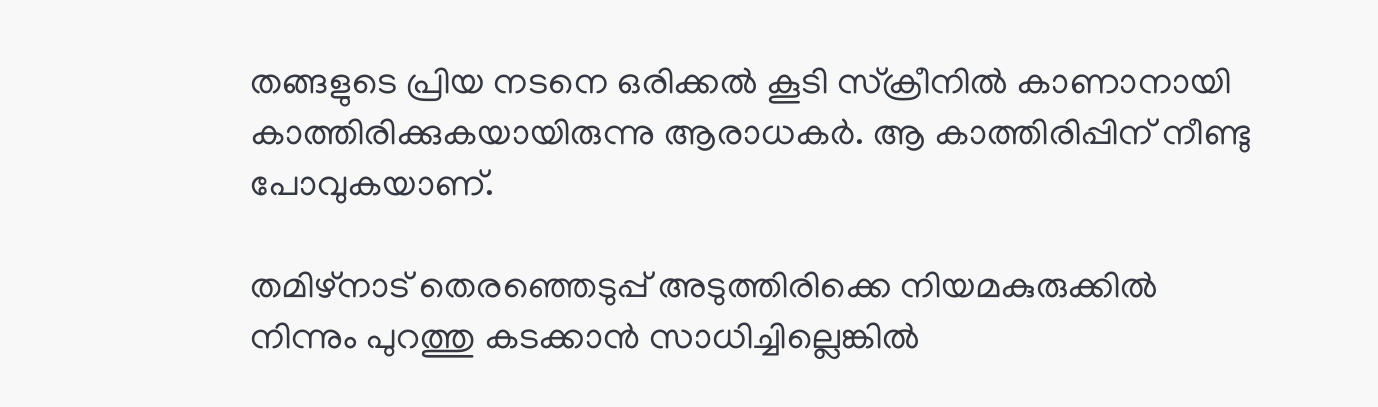തങ്ങളുടെ പ്രിയ നടനെ ഒരിക്കല്‍ കൂടി സ്‌ക്രീനില്‍ കാണാനായി കാത്തിരിക്കുകയായിരുന്നു ആരാധകര്‍. ആ കാത്തിരിപ്പിന് നീണ്ടു പോവുകയാണ്.

തമിഴ്‌നാട് തെരഞ്ഞെടുപ്പ് അടുത്തിരിക്കെ നിയമകുരുക്കില്‍ നിന്നും പുറത്തു കടക്കാന്‍ സാധിച്ചില്ലെങ്കില്‍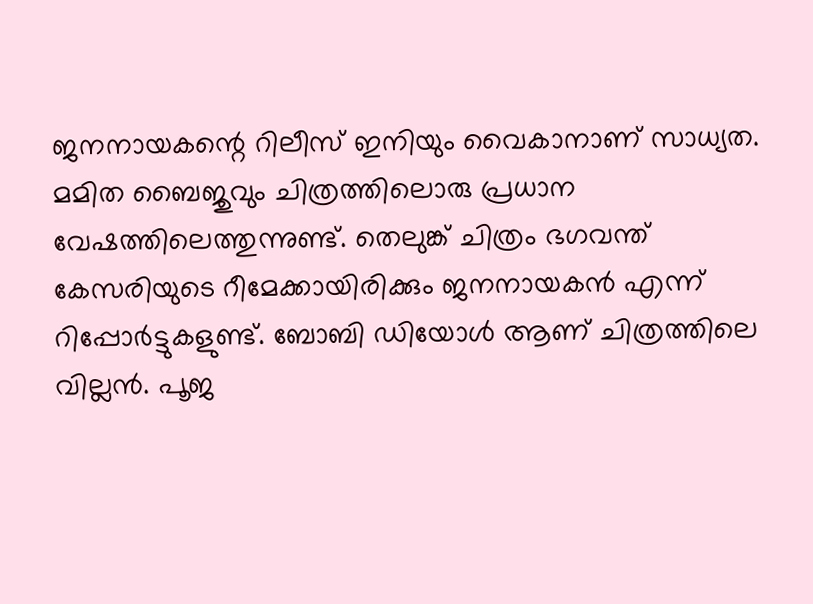ജനനായകന്റെ റിലീസ് ഇനിയും വൈകാനാണ് സാധ്യത. മമിത ബൈജുവും ചിത്രത്തിലൊരു പ്രധാന വേഷത്തിലെത്തുന്നുണ്ട്. തെലുങ്ക് ചിത്രം ഭഗവന്ത് കേസരിയുടെ റീമേക്കായിരിക്കും ജനനായകന്‍ എന്ന് റിപ്പോര്‍ട്ടുകളുണ്ട്. ബോബി ഡിയോള്‍ ആണ് ചിത്രത്തിലെ വില്ലന്‍. പൂജ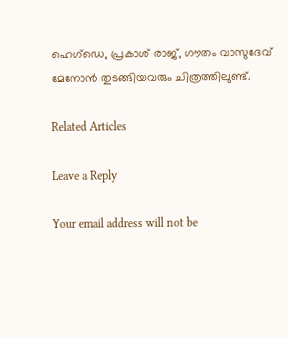ഹെഗ്‌ഡെ, പ്രകാശ് രാജ്, ഗൗതം വാസുദേവ് മേനോന്‍ തുടങ്ങിയവരും ചിത്രത്തിലുണ്ട്.

Related Articles

Leave a Reply

Your email address will not be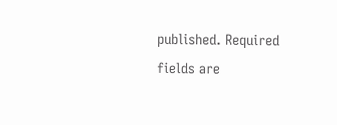published. Required fields are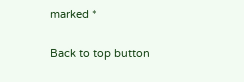marked *

Back to top button